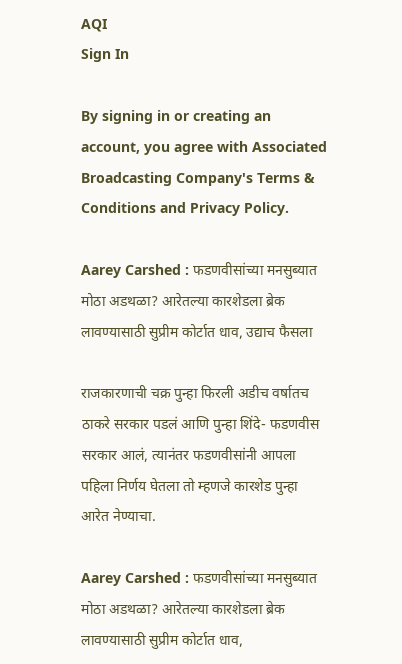AQI
Sign In

By signing in or creating an account, you agree with Associated Broadcasting Company's Terms & Conditions and Privacy Policy.

Aarey Carshed : फडणवीसांच्या मनसुब्यात मोठा अडथळा? आरेतल्या कारशेडला ब्रेक लावण्यासाठी सुप्रीम कोर्टात धाव, उद्याच फैसला

राजकारणाची चक्र पुन्हा फिरली अडीच वर्षातच ठाकरे सरकार पडलं आणि पुन्हा शिंदे- फडणवीस सरकार आलं, त्यानंतर फडणवीसांनी आपला पहिला निर्णय घेतला तो म्हणजे कारशेड पुन्हा आरेत नेण्याचा.

Aarey Carshed : फडणवीसांच्या मनसुब्यात मोठा अडथळा? आरेतल्या कारशेडला ब्रेक लावण्यासाठी सुप्रीम कोर्टात धाव,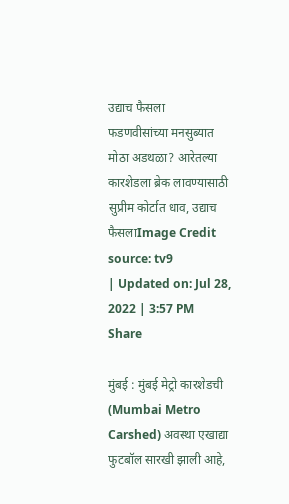उद्याच फैसला
फडणवीसांच्या मनसुब्यात मोठा अडथळा? आरेतल्या कारशेडला ब्रेक लावण्यासाठी सुप्रीम कोर्टात धाव, उद्याच फैसलाImage Credit source: tv9
| Updated on: Jul 28, 2022 | 3:57 PM
Share

मुंबई : मुंबई मेट्रो कारशेडची (Mumbai Metro Carshed) अवस्था एखाद्या फुटबॉल सारखी झाली आहे,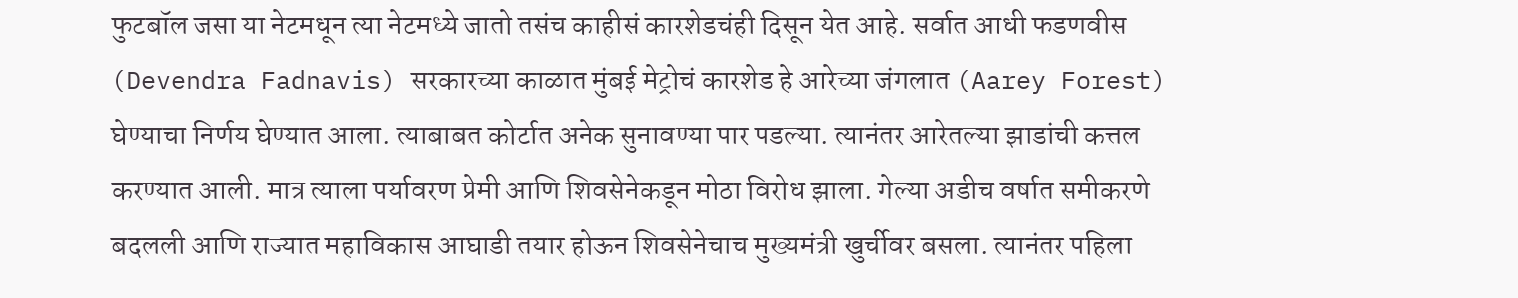फुटबॉल जसा या नेटमधून त्या नेटमध्ये जातो तसंच काहीसं कारशेडचंही दिसून येत आहे. सर्वात आधी फडणवीस (Devendra Fadnavis) सरकारच्या काळात मुंबई मेट्रोचं कारशेड हे आरेच्या जंगलात (Aarey Forest) घेण्याचा निर्णय घेण्यात आला. त्याबाबत कोर्टात अनेक सुनावण्या पार पडल्या. त्यानंतर आरेतल्या झाडांची कत्तल करण्यात आली. मात्र त्याला पर्यावरण प्रेमी आणि शिवसेनेकडून मोठा विरोध झाला. गेल्या अडीच वर्षात समीकरणे बदलली आणि राज्यात महाविकास आघाडी तयार होऊन शिवसेनेचाच मुख्यमंत्री खुर्चीवर बसला. त्यानंतर पहिला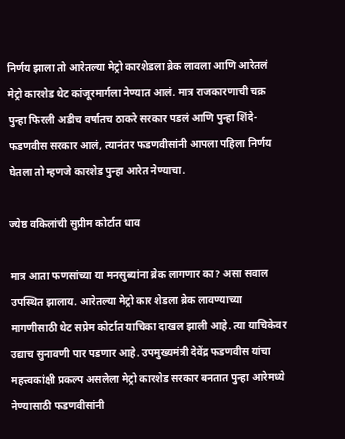निर्णय झाला तो आरेतल्या मेट्रो कारशेडला ब्रेक लावला आणि आरेतलं मेट्रो कारशेड थेट कांजूरमार्गला नेण्यात आलं. मात्र राजकारणाची चक्र पुन्हा फिरली अडीच वर्षातच ठाकरे सरकार पडलं आणि पुन्हा शिंदे- फडणवीस सरकार आलं, त्यानंतर फडणवीसांनी आपला पहिला निर्णय घेतला तो म्हणजे कारशेड पुन्हा आरेत नेण्याचा.

ज्येष्ठ वकिलांची सुप्रीम कोर्टात धाव

मात्र आता फणसांच्या या मनसुब्यांना ब्रेक लागणार का? असा सवाल उपस्थित झालाय. आरेतल्या मेट्रो कार शेडला ब्रेक लावण्याच्या मागणीसाठी थेट सप्रेम कोर्टात याचिका दाखल झाली आहे. त्या याचिकेवर उद्याच सुनावणी पार पडणार आहे. उपमुख्यमंत्री देवेंद्र फडणवीस यांचा महत्त्वकांक्षी प्रकल्प असलेला मेट्रो कारशेड सरकार बनतात पुन्हा आरेमध्ये नेण्यासाठी फडणवीसांनी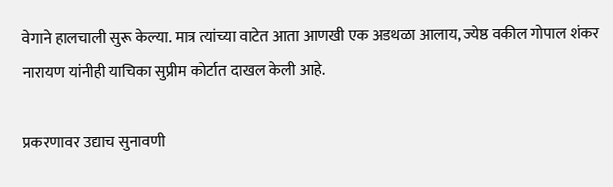वेगाने हालचाली सुरू केल्या. मात्र त्यांच्या वाटेत आता आणखी एक अडथळा आलाय, ज्येष्ठ वकील गोपाल शंकर नारायण यांनीही याचिका सुप्रीम कोर्टात दाखल केली आहे.

प्रकरणावर उद्याच सुनावणी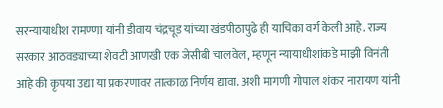सरन्यायाधीश रामण्णा यांनी डीवाय चंद्रचूड यांच्या खंडपीठापुढे ही याचिका वर्ग केली आहे. राज्य सरकार आठवड्याच्या शेवटी आणखी एक जेसीबी चालवेल, म्हणून न्यायाधीशांकडे माझी विनंती आहे की कृपया उद्या या प्रकरणावर तात्काळ निर्णय द्यावा. अशी मागणी गोपाल शंकर नारायण यांनी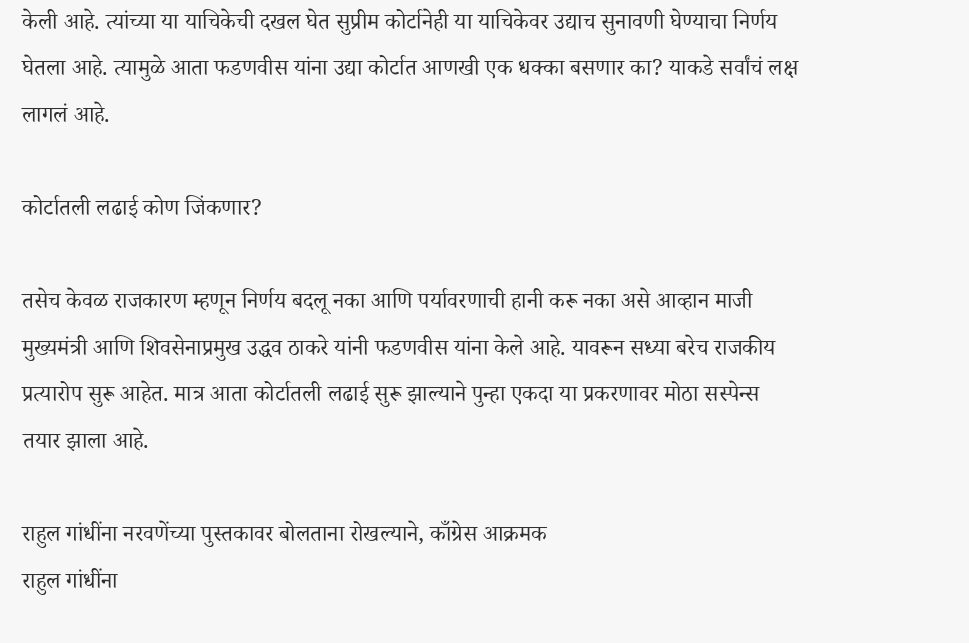केली आहे. त्यांच्या या याचिकेची दखल घेत सुप्रीम कोर्टानेही या याचिकेवर उद्याच सुनावणी घेण्याचा निर्णय घेतला आहे. त्यामुळे आता फडणवीस यांना उद्या कोर्टात आणखी एक धक्का बसणार का? याकडे सर्वांचं लक्ष लागलं आहे.

कोर्टातली लढाई कोण जिंकणार?

तसेच केवळ राजकारण म्हणून निर्णय बदलू नका आणि पर्यावरणाची हानी करू नका असे आव्हान माजी मुख्यमंत्री आणि शिवसेनाप्रमुख उद्धव ठाकरे यांनी फडणवीस यांना केले आहे. यावरून सध्या बरेच राजकीय प्रत्यारोप सुरू आहेत. मात्र आता कोर्टातली लढाई सुरू झाल्याने पुन्हा एकदा या प्रकरणावर मोठा सस्पेन्स तयार झाला आहे.

राहुल गांधींना नरवणेंच्या पुस्तकावर बोलताना रोखल्याने, काँग्रेस आक्रमक
राहुल गांधींना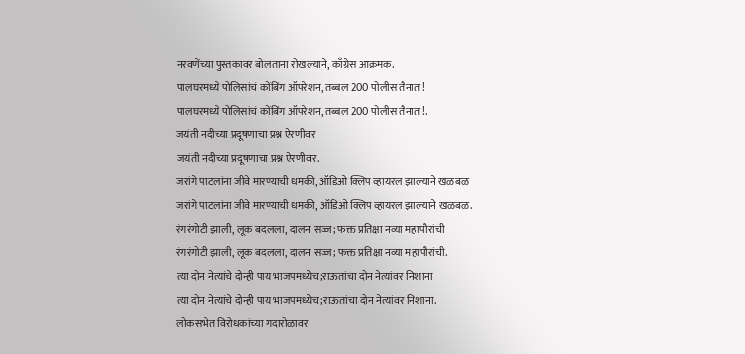नरवणेंच्या पुस्तकावर बोलताना रोखल्याने, काँग्रेस आक्रमक.
पालघरमध्ये पोलिसांचं कोंबिंग ऑपरेशन, तब्बल 200 पोलीस तैनात!
पालघरमध्ये पोलिसांचं कोंबिंग ऑपरेशन, तब्बल 200 पोलीस तैनात!.
जयंती नदीच्या प्रदूषणाचा प्रश्न ऐरणीवर
जयंती नदीच्या प्रदूषणाचा प्रश्न ऐरणीवर.
जरांगे पाटलांना जीवे मारण्याची धमकी, ऑडिओ क्लिप व्हायरल झाल्याने खळबळ
जरांगे पाटलांना जीवे मारण्याची धमकी, ऑडिओ क्लिप व्हायरल झाल्याने खळबळ.
रंगरंगोटी झाली, लूक बदलला, दालन सज्ज; फक्त प्रतिक्षा नव्या महापौरांची
रंगरंगोटी झाली, लूक बदलला, दालन सज्ज; फक्त प्रतिक्षा नव्या महापौरांची.
त्या दोन नेत्यांचे दोन्ही पाय भाजपमध्येच;राऊतांचा दोन नेत्यांवर निशाना
त्या दोन नेत्यांचे दोन्ही पाय भाजपमध्येच;राऊतांचा दोन नेत्यांवर निशाना.
लोकसभेत विरोधकांच्या गदारोळावर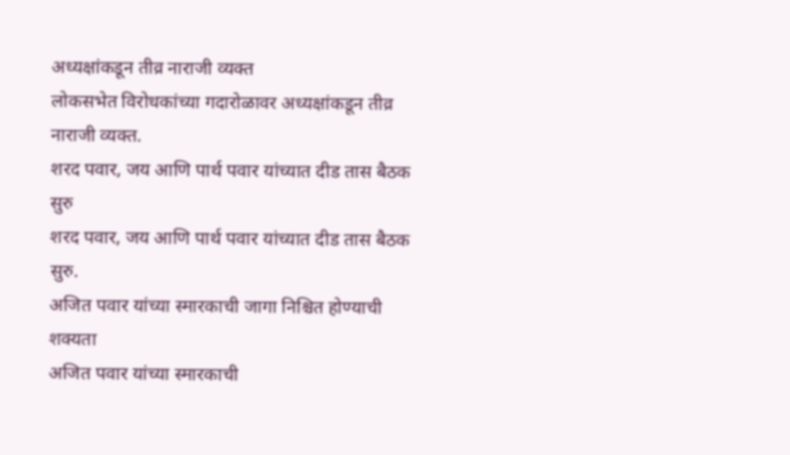अध्यक्षांकडून तीव्र नाराजी व्यक्त
लोकसभेत विरोधकांच्या गदारोळावर अध्यक्षांकडून तीव्र नाराजी व्यक्त.
शरद पवार, जय आणि पार्थ पवार यांच्यात दीड तास बैठक सुरु
शरद पवार, जय आणि पार्थ पवार यांच्यात दीड तास बैठक सुरु.
अजित पवार यांच्या स्मारकाची जागा निश्चित होण्याची शक्यता
अजित पवार यांच्या स्मारकाची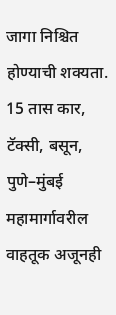जागा निश्चित होण्याची शक्यता.
15 तास कार, टॅक्सी, बसून, पुणे–मुंबई महामार्गावरील वाहतूक अजूनही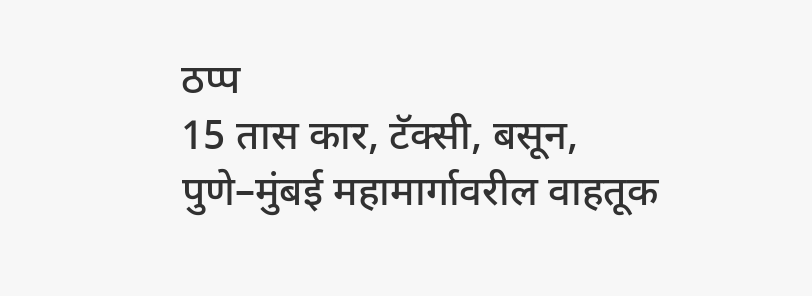ठप्प
15 तास कार, टॅक्सी, बसून, पुणे–मुंबई महामार्गावरील वाहतूक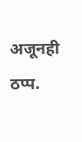अजूनही ठप्प.